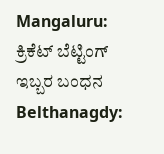Mangaluru: ಕ್ರಿಕೆಟ್ ಬೆಟ್ಟಿಂಗ್ ಇಬ್ಬರ ಬಂಧನ
Belthanagdy: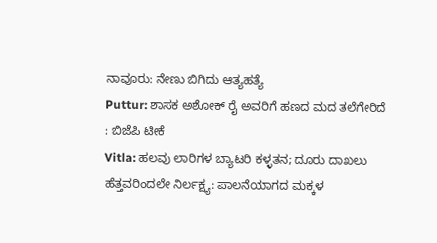ನಾವೂರು: ನೇಣು ಬಿಗಿದು ಆತ್ಯಹತ್ಯೆ
Puttur: ಶಾಸಕ ಅಶೋಕ್ ರೈ ಅವರಿಗೆ ಹಣದ ಮದ ತಲೆಗೇರಿದೆ : ಬಿಜೆಪಿ ಟೀಕೆ
Vitla: ಹಲವು ಲಾರಿಗಳ ಬ್ಯಾಟರಿ ಕಳ್ಳತನ; ದೂರು ದಾಖಲು
ಹೆತ್ತವರಿಂದಲೇ ನಿರ್ಲಕ್ಷ್ಯ: ಪಾಲನೆಯಾಗದ ಮಕ್ಕಳ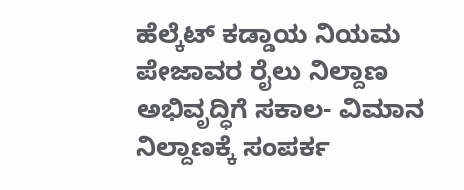ಹೆಲ್ಕೆಟ್ ಕಡ್ಡಾಯ ನಿಯಮ
ಪೇಜಾವರ ರೈಲು ನಿಲ್ದಾಣ ಅಭಿವೃದ್ಧಿಗೆ ಸಕಾಲ- ವಿಮಾನ ನಿಲ್ದಾಣಕ್ಕೆ ಸಂಪರ್ಕ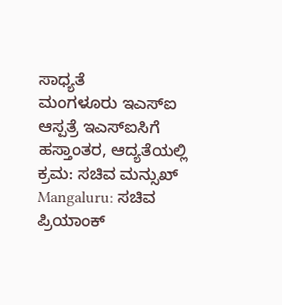ಸಾಧ್ಯತೆ
ಮಂಗಳೂರು ಇಎಸ್ಐ ಆಸ್ಪತ್ರೆ ಇಎಸ್ಐಸಿಗೆ ಹಸ್ತಾಂತರ, ಆದ್ಯತೆಯಲ್ಲಿ ಕ್ರಮ: ಸಚಿವ ಮನ್ಸುಖ್
Mangaluru: ಸಚಿವ ಪ್ರಿಯಾಂಕ್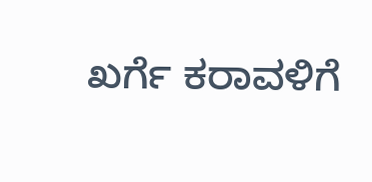ಖರ್ಗೆ ಕರಾವಳಿಗೆ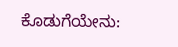ಕೊಡುಗೆಯೇನು: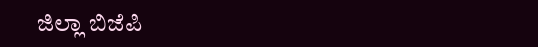ಜಿಲ್ಲಾ ಬಿಜೆಪಿ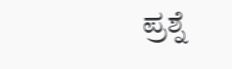ಪ್ರಶ್ನೆ